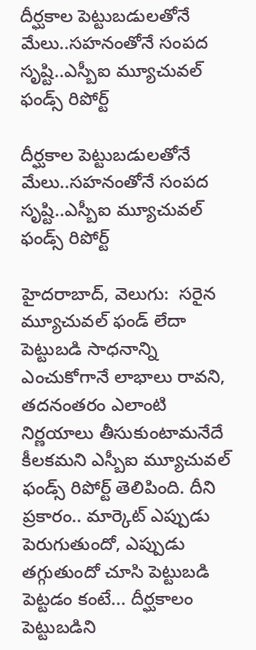దీర్ఘకాల పెట్టుబడులతోనే మేలు..సహనంతోనే సంపద సృష్టి..ఎస్బీఐ మ్యూచువల్ ఫండ్స్ రిపోర్ట్

దీర్ఘకాల పెట్టుబడులతోనే మేలు..సహనంతోనే సంపద సృష్టి..ఎస్బీఐ మ్యూచువల్ ఫండ్స్ రిపోర్ట్

హైదరాబాద్, వెలుగు:  సరైన మ్యూచువల్ ఫండ్ లేదా పెట్టుబడి సాధనాన్ని ఎంచుకోగానే లాభాలు రావని,   తదనంతరం ఎలాంటి నిర్ణయాలు తీసుకుంటామనేదే కీలకమని ఎస్బీఐ మ్యూచువల్ ఫండ్స్ రిపోర్ట్ తెలిపింది. దీని ప్రకారం.. మార్కెట్ ఎప్పుడు పెరుగుతుందో, ఎప్పుడు తగ్గుతుందో చూసి పెట్టుబడి పెట్టడం కంటే... దీర్ఘకాలం పెట్టుబడిని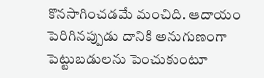కొనసాగించడమే మంచిది. ఆదాయం పెరిగినప్పుడు దానికి అనుగుణంగా పెట్టుబడులను పెంచుకుంటూ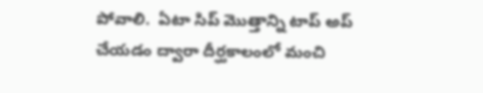పోవాలి.  ఏటా సిప్ మొత్తాన్ని టాప్ అప్ చేయడం ద్వారా దీర్ఘకాలంలో మంచి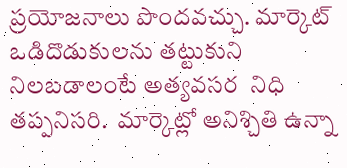ప్రయోజనాలు పొందవచ్చు. మార్కెట్ ఒడిదొడుకులను తట్టుకుని నిలబడాలంటే అత్యవసర  నిధి తప్పనిసరి.  మార్కెట్లో అనిశ్చితి ఉన్నా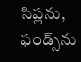సిప్లను, ఫండ్స్‌‌ను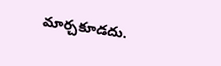మార్చకూడదు.